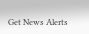Get News Alerts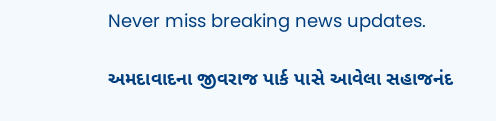Never miss breaking news updates.

અમદાવાદના જીવરાજ પાર્ક પાસે આવેલા સહાજનંદ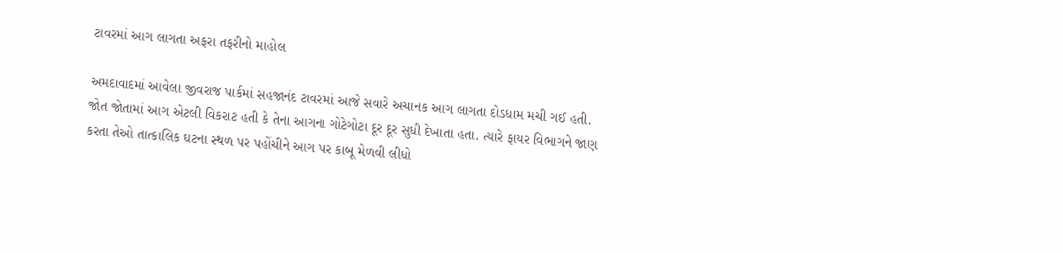ટાવરમાં આગ લાગતા અફરા તફરીનો માહોલ

અમદાવાદમાં આવેલા જીવરાજ પાર્કમાં સહજાનંદ ટાવરમાં આજે સવારે અચાનક આગ લાગતા દોડધામ મચી ગઈ હતી. જોત જોતામાં આગ એટલી વિકરાટ હતી કે તેના આગના ગોટેગોટા દૂર દૂર સુધી દેખાતા હતા. ત્યારે ફાયર વિભાગને જાણ કરતા તેઓ તાત્કાલિક ઘટના સ્થળ પર પહોંચીને આગ પર કાબૂ મેળવી લીધો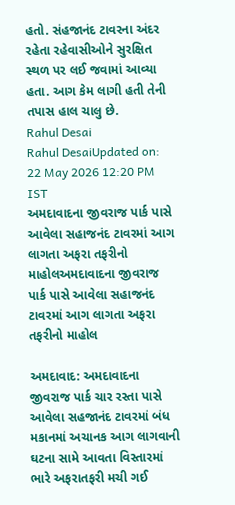હતો. સંહજાનંદ ટાવરના અંદર રહેતા રહેવાસીઓને સુરક્ષિત સ્થળ પર લઈ જવામાં આવ્યા હતા. આગ કેમ લાગી હતી તેની તપાસ હાલ ચાલુ છે.
Rahul Desai
Rahul DesaiUpdated on: 22 May 2026 12:20 PM IST
અમદાવાદના જીવરાજ પાર્ક પાસે આવેલા સહાજનંદ ટાવરમાં આગ લાગતા અફરા તફરીનો માહોલઅમદાવાદના જીવરાજ પાર્ક પાસે આવેલા સહાજનંદ ટાવરમાં આગ લાગતા અફરા તફરીનો માહોલ

અમદાવાદ: અમદાવાદના જીવરાજ પાર્ક ચાર રસ્તા પાસે આવેલા સહજાનંદ ટાવરમાં બંધ મકાનમાં અચાનક આગ લાગવાની ઘટના સામે આવતા વિસ્તારમાં ભારે અફરાતફરી મચી ગઈ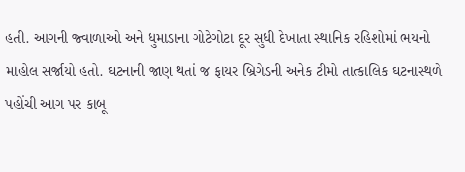હતી. આગની જ્વાળાઓ અને ધુમાડાના ગોટેગોટા દૂર સુધી દેખાતા સ્થાનિક રહિશોમાં ભયનો માહોલ સર્જાયો હતો. ઘટનાની જાણ થતાં જ ફાયર બ્રિગેડની અનેક ટીમો તાત્કાલિક ઘટનાસ્થળે પહોંચી આગ પર કાબૂ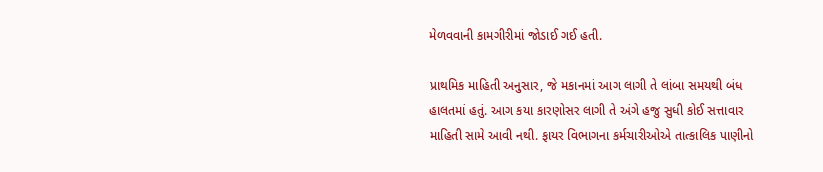મેળવવાની કામગીરીમાં જોડાઈ ગઈ હતી.

પ્રાથમિક માહિતી અનુસાર, જે મકાનમાં આગ લાગી તે લાંબા સમયથી બંધ હાલતમાં હતું. આગ કયા કારણોસર લાગી તે અંગે હજુ સુધી કોઈ સત્તાવાર માહિતી સામે આવી નથી. ફાયર વિભાગના કર્મચારીઓએ તાત્કાલિક પાણીનો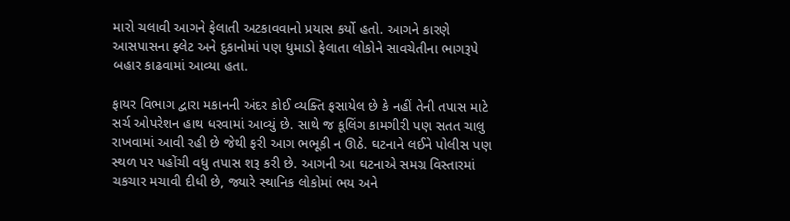મારો ચલાવી આગને ફેલાતી અટકાવવાનો પ્રયાસ કર્યો હતો. આગને કારણે આસપાસના ફ્લેટ અને દુકાનોમાં પણ ધુમાડો ફેલાતા લોકોને સાવચેતીના ભાગરૂપે બહાર કાઢવામાં આવ્યા હતા.

ફાયર વિભાગ દ્વારા મકાનની અંદર કોઈ વ્યક્તિ ફસાયેલ છે કે નહીં તેની તપાસ માટે સર્ચ ઓપરેશન હાથ ધરવામાં આવ્યું છે. સાથે જ કૂલિંગ કામગીરી પણ સતત ચાલુ રાખવામાં આવી રહી છે જેથી ફરી આગ ભભૂકી ન ઊઠે. ઘટનાને લઈને પોલીસ પણ સ્થળ પર પહોંચી વધુ તપાસ શરૂ કરી છે. આગની આ ઘટનાએ સમગ્ર વિસ્તારમાં ચકચાર મચાવી દીધી છે, જ્યારે સ્થાનિક લોકોમાં ભય અને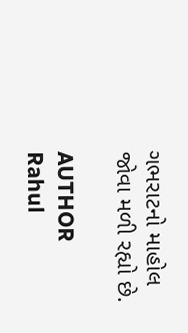ગભરાટનો માહોલ જોવા મળી રહ્યો છે.

AUTHOR
Rahul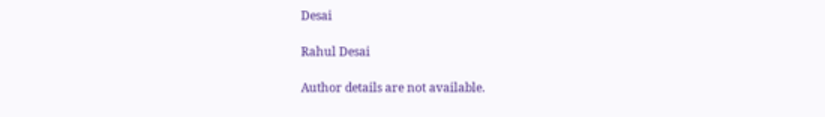Desai

Rahul Desai

Author details are not available.